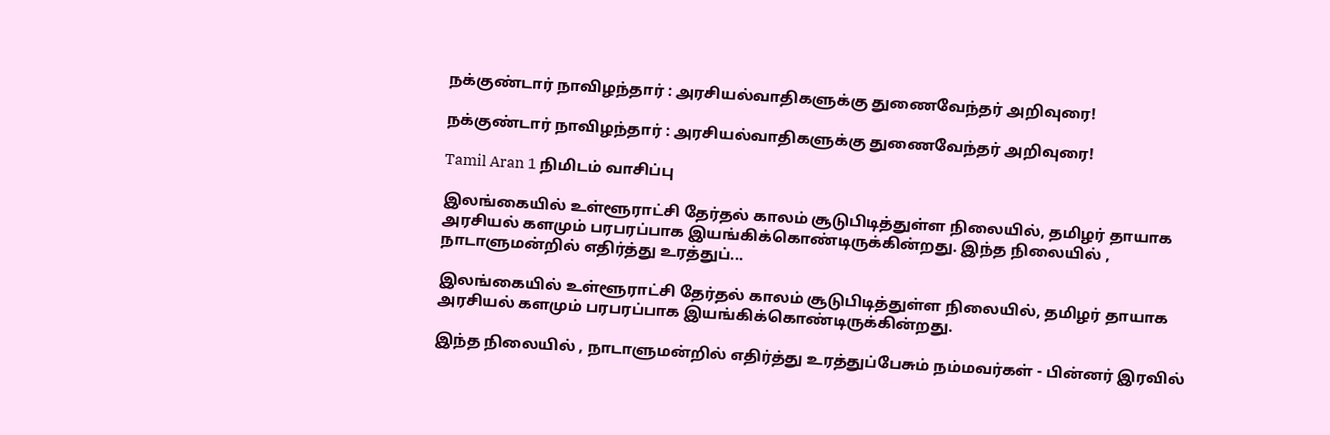நக்குண்டார் நாவிழந்தார் : அரசியல்வாதிகளுக்கு துணைவேந்தர் அறிவுரை!

நக்குண்டார் நாவிழந்தார் : அரசியல்வாதிகளுக்கு துணைவேந்தர் அறிவுரை!

Tamil Aran 1 நிமிடம் வாசிப்பு

இலங்கையில் உள்ளூராட்சி தேர்தல் காலம் சூடுபிடித்துள்ள நிலையில், தமிழர் தாயாக அரசியல் களமும் பரபரப்பாக இயங்கிக்கொண்டிருக்கின்றது. இந்த நிலையில் , நாடாளுமன்றில் எதிர்த்து உரத்துப்...

இலங்கையில் உள்ளூராட்சி தேர்தல் காலம் சூடுபிடித்துள்ள நிலையில், தமிழர் தாயாக அரசியல் களமும் பரபரப்பாக இயங்கிக்கொண்டிருக்கின்றது.

இந்த நிலையில் , நாடாளுமன்றில் எதிர்த்து உரத்துப்பேசும் நம்மவர்கள் - பின்னர் இரவில்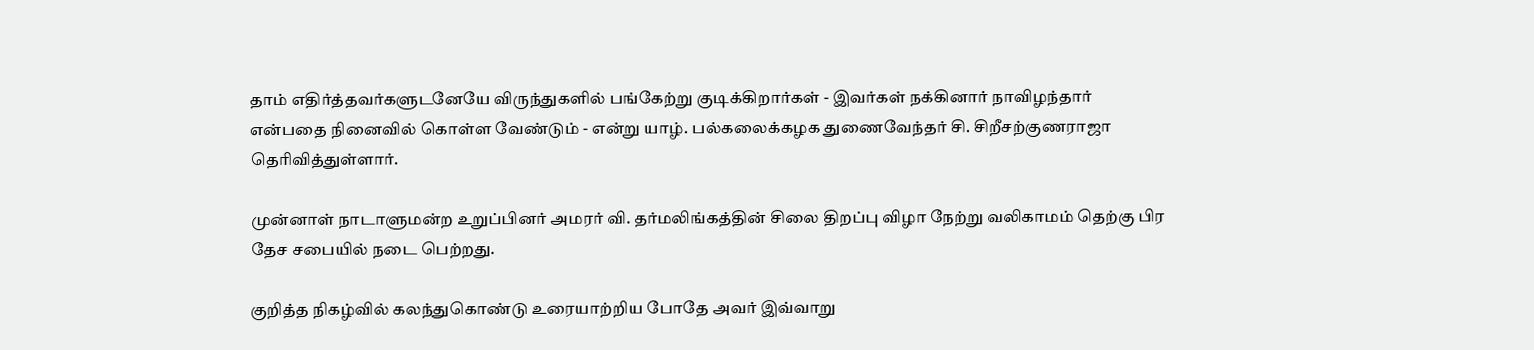தாம் எதிர்த்தவர்களுடனேயே விருந்துகளில் பங்கேற்று குடிக்கிறார்கள் - இவர்கள் நக்கினார் நாவிழந்தார் என்பதை நினைவில் கொள்ள வேண்டும் - என்று யாழ். பல்கலைக்கழக துணைவேந்தர் சி. சிறீசற்குணராஜா தெரிவித்துள்ளார்.

முன்னாள் நாடாளுமன்ற உறுப்பினர் அமரர் வி. தர்மலிங்கத்தின் சிலை திறப்பு விழா நேற்று வலிகாமம் தெற்கு பிர தேச சபையில் நடை பெற்றது.

குறித்த நிகழ்வில் கலந்துகொண்டு உரையாற்றிய போதே அவர் இவ்வாறு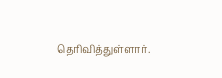தெரிவித்துள்ளார்.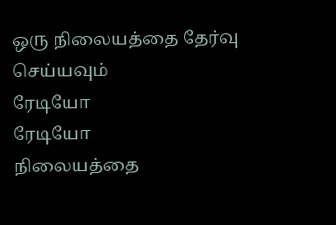ஒரு நிலையத்தை தேர்வு செய்யவும்
ரேடியோ
ரேடியோ
நிலையத்தை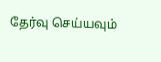தேர்வு செய்யவும்